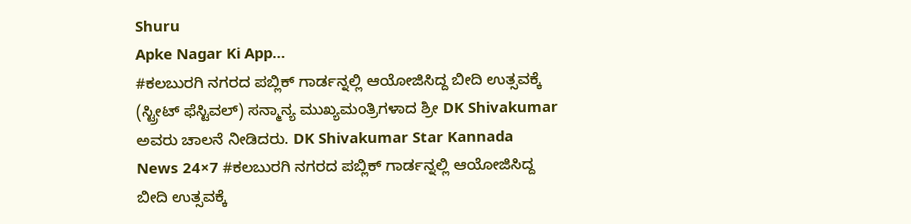Shuru
Apke Nagar Ki App…
#ಕಲಬುರಗಿ ನಗರದ ಪಬ್ಲಿಕ್ ಗಾರ್ಡನ್ನಲ್ಲಿ ಆಯೋಜಿಸಿದ್ದ ಬೀದಿ ಉತ್ಸವಕ್ಕೆ (ಸ್ಟ್ರೀಟ್ ಫೆಸ್ಟಿವಲ್) ಸನ್ಮಾನ್ಯ ಮುಖ್ಯಮಂತ್ರಿಗಳಾದ ಶ್ರೀ DK Shivakumar ಅವರು ಚಾಲನೆ ನೀಡಿದರು. DK Shivakumar Star Kannada News 24×7 #ಕಲಬುರಗಿ ನಗರದ ಪಬ್ಲಿಕ್ ಗಾರ್ಡನ್ನಲ್ಲಿ ಆಯೋಜಿಸಿದ್ದ ಬೀದಿ ಉತ್ಸವಕ್ಕೆ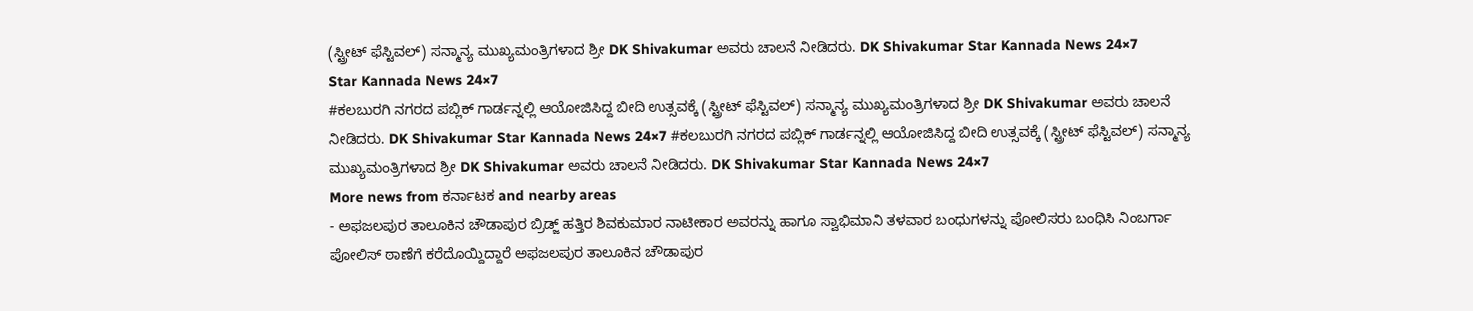(ಸ್ಟ್ರೀಟ್ ಫೆಸ್ಟಿವಲ್) ಸನ್ಮಾನ್ಯ ಮುಖ್ಯಮಂತ್ರಿಗಳಾದ ಶ್ರೀ DK Shivakumar ಅವರು ಚಾಲನೆ ನೀಡಿದರು. DK Shivakumar Star Kannada News 24×7
Star Kannada News 24×7
#ಕಲಬುರಗಿ ನಗರದ ಪಬ್ಲಿಕ್ ಗಾರ್ಡನ್ನಲ್ಲಿ ಆಯೋಜಿಸಿದ್ದ ಬೀದಿ ಉತ್ಸವಕ್ಕೆ (ಸ್ಟ್ರೀಟ್ ಫೆಸ್ಟಿವಲ್) ಸನ್ಮಾನ್ಯ ಮುಖ್ಯಮಂತ್ರಿಗಳಾದ ಶ್ರೀ DK Shivakumar ಅವರು ಚಾಲನೆ ನೀಡಿದರು. DK Shivakumar Star Kannada News 24×7 #ಕಲಬುರಗಿ ನಗರದ ಪಬ್ಲಿಕ್ ಗಾರ್ಡನ್ನಲ್ಲಿ ಆಯೋಜಿಸಿದ್ದ ಬೀದಿ ಉತ್ಸವಕ್ಕೆ (ಸ್ಟ್ರೀಟ್ ಫೆಸ್ಟಿವಲ್) ಸನ್ಮಾನ್ಯ ಮುಖ್ಯಮಂತ್ರಿಗಳಾದ ಶ್ರೀ DK Shivakumar ಅವರು ಚಾಲನೆ ನೀಡಿದರು. DK Shivakumar Star Kannada News 24×7
More news from ಕರ್ನಾಟಕ and nearby areas
- ಅಫಜಲಪುರ ತಾಲೂಕಿನ ಚೌಡಾಪುರ ಬ್ರಿಡ್ಜ್ ಹತ್ತಿರ ಶಿವಕುಮಾರ ನಾಟೀಕಾರ ಅವರನ್ನು ಹಾಗೂ ಸ್ವಾಭಿಮಾನಿ ತಳವಾರ ಬಂಧುಗಳನ್ನು ಪೋಲಿಸರು ಬಂಧಿಸಿ ನಿಂಬರ್ಗಾ ಪೋಲಿಸ್ ಠಾಣೆಗೆ ಕರೆದೊಯ್ದಿದ್ದಾರೆ ಅಫಜಲಪುರ ತಾಲೂಕಿನ ಚೌಡಾಪುರ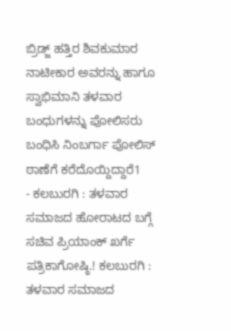ಬ್ರಿಡ್ಜ್ ಹತ್ತಿರ ಶಿವಕುಮಾರ ನಾಟೀಕಾರ ಅವರನ್ನು ಹಾಗೂ ಸ್ವಾಭಿಮಾನಿ ತಳವಾರ ಬಂಧುಗಳನ್ನು ಪೋಲಿಸರು ಬಂಧಿಸಿ ನಿಂಬರ್ಗಾ ಪೋಲಿಸ್ ಠಾಣೆಗೆ ಕರೆದೊಯ್ದಿದ್ದಾರೆ1
- ಕಲಬುರಗಿ : ತಳವಾರ ಸಮಾಜದ ಹೋರಾಟದ ಬಗ್ಗೆ ಸಚಿವ ಪ್ರಿಯಾಂಕ್ ಖರ್ಗೆ ಪತ್ರಿಕಾಗೋಷ್ಠಿ.! ಕಲಬುರಗಿ : ತಳವಾರ ಸಮಾಜದ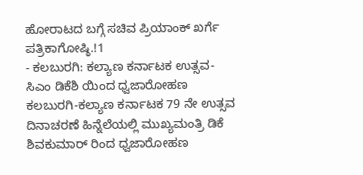ಹೋರಾಟದ ಬಗ್ಗೆ ಸಚಿವ ಪ್ರಿಯಾಂಕ್ ಖರ್ಗೆ ಪತ್ರಿಕಾಗೋಷ್ಠಿ.!1
- ಕಲಬುರಗಿ: ಕಲ್ಯಾಣ ಕರ್ನಾಟಕ ಉತ್ಸವ- ಸಿಎಂ ಡಿಕೆಶಿ ಯಿಂದ ಧ್ವಜಾರೋಹಣ ಕಲಬುರಗಿ-ಕಲ್ಯಾಣ ಕರ್ನಾಟಕ 79 ನೇ ಉತ್ಸವ ದಿನಾಚರಣೆ ಹಿನ್ನೆಲೆಯಲ್ಲಿ ಮುಖ್ಯಮಂತ್ರಿ ಡಿಕೆ ಶಿವಕುಮಾರ್ ರಿಂದ ಧ್ವಜಾರೋಹಣ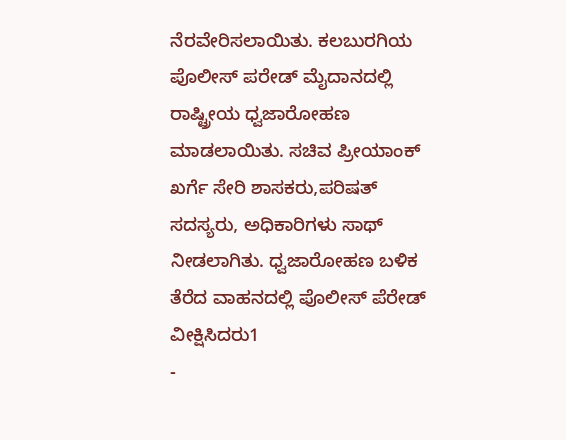ನೆರವೇರಿಸಲಾಯಿತು. ಕಲಬುರಗಿಯ ಪೊಲೀಸ್ ಪರೇಡ್ ಮೈದಾನದಲ್ಲಿ ರಾಷ್ಟ್ರೀಯ ಧ್ವಜಾರೋಹಣ ಮಾಡಲಾಯಿತು. ಸಚಿವ ಪ್ರೀಯಾಂಕ್ ಖರ್ಗೆ ಸೇರಿ ಶಾಸಕರು,ಪರಿಷತ್ ಸದಸ್ಯರು, ಅಧಿಕಾರಿಗಳು ಸಾಥ್ ನೀಡಲಾಗಿತು. ಧ್ವಜಾರೋಹಣ ಬಳಿಕ ತೆರೆದ ವಾಹನದಲ್ಲಿ ಪೊಲೀಸ್ ಪೆರೇಡ್ ವೀಕ್ಷಿಸಿದರು1
-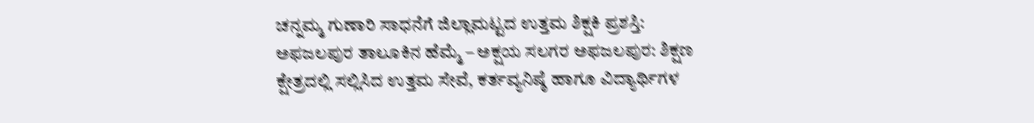ಚನ್ನಮ್ಮ ಗುಣಾರಿ ಸಾಧನೆಗೆ ಜಿಲ್ಲಾಮಟ್ಟದ ಉತ್ತಮ ಶಿಕ್ಷಕಿ ಪ್ರಶಸ್ತಿ: ಅಫಜಲಪುರ ತಾಲೂಕಿನ ಹೆಮ್ಮೆ – ಅಕ್ಷಯ ಸಲಗರ ಅಫಜಲಪುರ: ಶಿಕ್ಷಣ ಕ್ಷೇತ್ರದಲ್ಲಿ ಸಲ್ಲಿಸಿದ ಉತ್ತಮ ಸೇವೆ, ಕರ್ತವ್ಯನಿಷ್ಠೆ ಹಾಗೂ ವಿದ್ಯಾರ್ಥಿಗಳ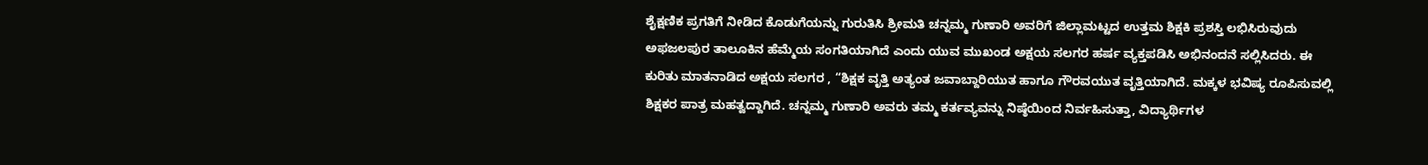ಶೈಕ್ಷಣಿಕ ಪ್ರಗತಿಗೆ ನೀಡಿದ ಕೊಡುಗೆಯನ್ನು ಗುರುತಿಸಿ ಶ್ರೀಮತಿ ಚನ್ನಮ್ಮ ಗುಣಾರಿ ಅವರಿಗೆ ಜಿಲ್ಲಾಮಟ್ಟದ ಉತ್ತಮ ಶಿಕ್ಷಕಿ ಪ್ರಶಸ್ತಿ ಲಭಿಸಿರುವುದು ಅಫಜಲಪುರ ತಾಲೂಕಿನ ಹೆಮ್ಮೆಯ ಸಂಗತಿಯಾಗಿದೆ ಎಂದು ಯುವ ಮುಖಂಡ ಅಕ್ಷಯ ಸಲಗರ ಹರ್ಷ ವ್ಯಕ್ತಪಡಿಸಿ ಅಭಿನಂದನೆ ಸಲ್ಲಿಸಿದರು. ಈ ಕುರಿತು ಮಾತನಾಡಿದ ಅಕ್ಷಯ ಸಲಗರ , “ಶಿಕ್ಷಕ ವೃತ್ತಿ ಅತ್ಯಂತ ಜವಾಬ್ದಾರಿಯುತ ಹಾಗೂ ಗೌರವಯುತ ವೃತ್ತಿಯಾಗಿದೆ. ಮಕ್ಕಳ ಭವಿಷ್ಯ ರೂಪಿಸುವಲ್ಲಿ ಶಿಕ್ಷಕರ ಪಾತ್ರ ಮಹತ್ವದ್ದಾಗಿದೆ. ಚನ್ನಮ್ಮ ಗುಣಾರಿ ಅವರು ತಮ್ಮ ಕರ್ತವ್ಯವನ್ನು ನಿಷ್ಠೆಯಿಂದ ನಿರ್ವಹಿಸುತ್ತಾ, ವಿದ್ಯಾರ್ಥಿಗಳ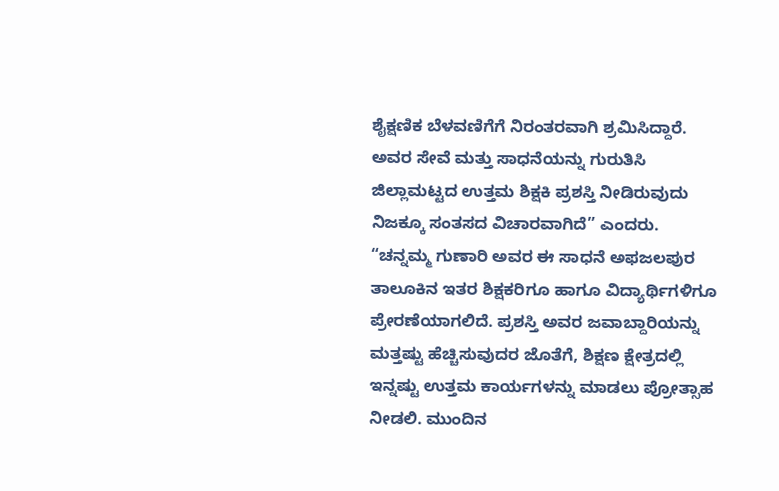ಶೈಕ್ಷಣಿಕ ಬೆಳವಣಿಗೆಗೆ ನಿರಂತರವಾಗಿ ಶ್ರಮಿಸಿದ್ದಾರೆ. ಅವರ ಸೇವೆ ಮತ್ತು ಸಾಧನೆಯನ್ನು ಗುರುತಿಸಿ ಜಿಲ್ಲಾಮಟ್ಟದ ಉತ್ತಮ ಶಿಕ್ಷಕಿ ಪ್ರಶಸ್ತಿ ನೀಡಿರುವುದು ನಿಜಕ್ಕೂ ಸಂತಸದ ವಿಚಾರವಾಗಿದೆ” ಎಂದರು. “ಚನ್ನಮ್ಮ ಗುಣಾರಿ ಅವರ ಈ ಸಾಧನೆ ಅಫಜಲಪುರ ತಾಲೂಕಿನ ಇತರ ಶಿಕ್ಷಕರಿಗೂ ಹಾಗೂ ವಿದ್ಯಾರ್ಥಿಗಳಿಗೂ ಪ್ರೇರಣೆಯಾಗಲಿದೆ. ಪ್ರಶಸ್ತಿ ಅವರ ಜವಾಬ್ದಾರಿಯನ್ನು ಮತ್ತಷ್ಟು ಹೆಚ್ಚಿಸುವುದರ ಜೊತೆಗೆ, ಶಿಕ್ಷಣ ಕ್ಷೇತ್ರದಲ್ಲಿ ಇನ್ನಷ್ಟು ಉತ್ತಮ ಕಾರ್ಯಗಳನ್ನು ಮಾಡಲು ಪ್ರೋತ್ಸಾಹ ನೀಡಲಿ. ಮುಂದಿನ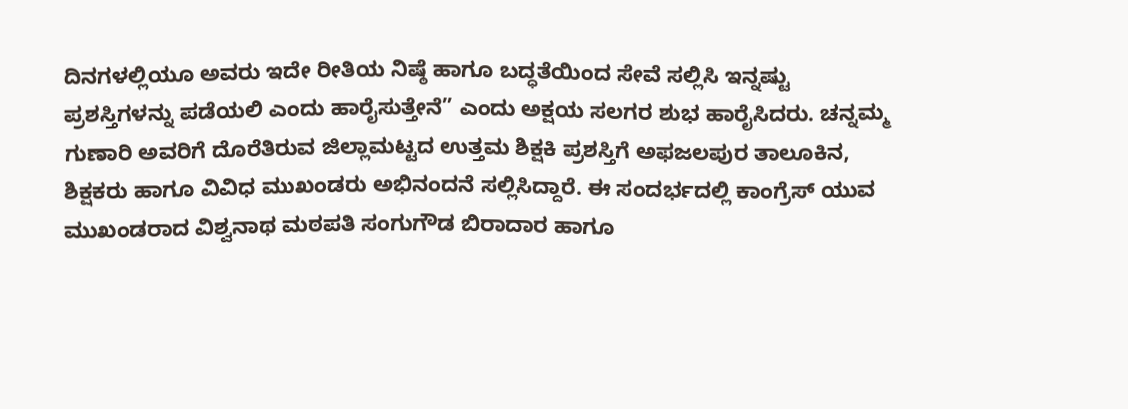ದಿನಗಳಲ್ಲಿಯೂ ಅವರು ಇದೇ ರೀತಿಯ ನಿಷ್ಠೆ ಹಾಗೂ ಬದ್ಧತೆಯಿಂದ ಸೇವೆ ಸಲ್ಲಿಸಿ ಇನ್ನಷ್ಟು ಪ್ರಶಸ್ತಿಗಳನ್ನು ಪಡೆಯಲಿ ಎಂದು ಹಾರೈಸುತ್ತೇನೆ” ಎಂದು ಅಕ್ಷಯ ಸಲಗರ ಶುಭ ಹಾರೈಸಿದರು. ಚನ್ನಮ್ಮ ಗುಣಾರಿ ಅವರಿಗೆ ದೊರೆತಿರುವ ಜಿಲ್ಲಾಮಟ್ಟದ ಉತ್ತಮ ಶಿಕ್ಷಕಿ ಪ್ರಶಸ್ತಿಗೆ ಅಫಜಲಪುರ ತಾಲೂಕಿನ, ಶಿಕ್ಷಕರು ಹಾಗೂ ವಿವಿಧ ಮುಖಂಡರು ಅಭಿನಂದನೆ ಸಲ್ಲಿಸಿದ್ದಾರೆ. ಈ ಸಂದರ್ಭದಲ್ಲಿ ಕಾಂಗ್ರೆಸ್ ಯುವ ಮುಖಂಡರಾದ ವಿಶ್ವನಾಥ ಮಠಪತಿ ಸಂಗುಗೌಡ ಬಿರಾದಾರ ಹಾಗೂ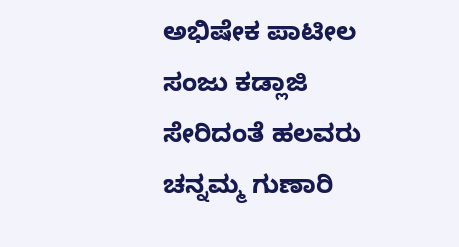ಅಭಿಷೇಕ ಪಾಟೀಲ ಸಂಜು ಕಡ್ಲಾಜಿ ಸೇರಿದಂತೆ ಹಲವರು ಚನ್ನಮ್ಮ ಗುಣಾರಿ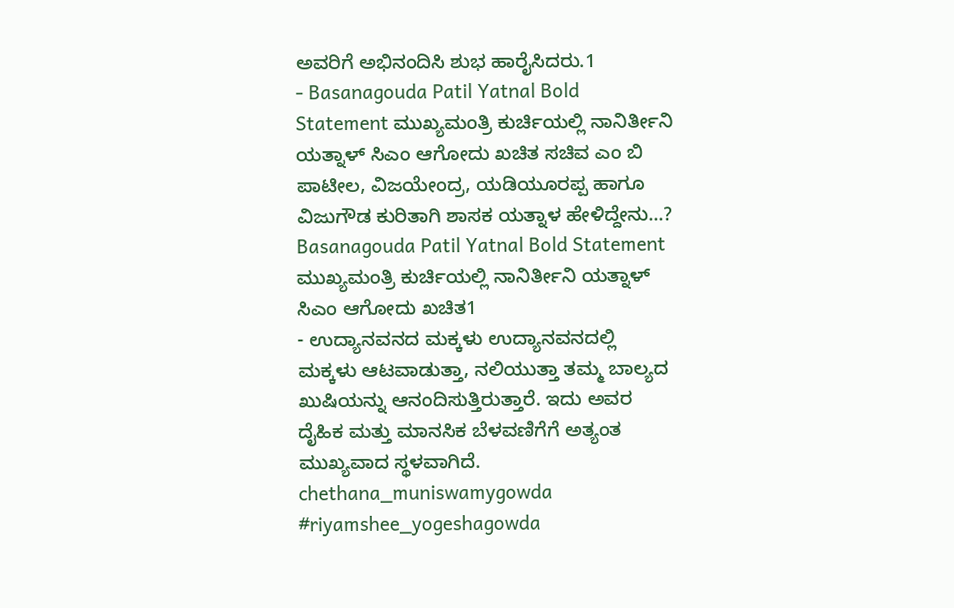ಅವರಿಗೆ ಅಭಿನಂದಿಸಿ ಶುಭ ಹಾರೈಸಿದರು.1
- Basanagouda Patil Yatnal Bold Statement ಮುಖ್ಯಮಂತ್ರಿ ಕುರ್ಚಿಯಲ್ಲಿ ನಾನಿರ್ತೀನಿ ಯತ್ನಾಳ್ ಸಿಎಂ ಆಗೋದು ಖಚಿತ ಸಚಿವ ಎಂ ಬಿ ಪಾಟೀಲ, ವಿಜಯೇಂದ್ರ, ಯಡಿಯೂರಪ್ಪ ಹಾಗೂ ವಿಜುಗೌಡ ಕುರಿತಾಗಿ ಶಾಸಕ ಯತ್ನಾಳ ಹೇಳಿದ್ದೇನು...? Basanagouda Patil Yatnal Bold Statement ಮುಖ್ಯಮಂತ್ರಿ ಕುರ್ಚಿಯಲ್ಲಿ ನಾನಿರ್ತೀನಿ ಯತ್ನಾಳ್ ಸಿಎಂ ಆಗೋದು ಖಚಿತ1
- ಉದ್ಯಾನವನದ ಮಕ್ಕಳು ಉದ್ಯಾನವನದಲ್ಲಿ ಮಕ್ಕಳು ಆಟವಾಡುತ್ತಾ, ನಲಿಯುತ್ತಾ ತಮ್ಮ ಬಾಲ್ಯದ ಖುಷಿಯನ್ನು ಆನಂದಿಸುತ್ತಿರುತ್ತಾರೆ. ಇದು ಅವರ ದೈಹಿಕ ಮತ್ತು ಮಾನಸಿಕ ಬೆಳವಣಿಗೆಗೆ ಅತ್ಯಂತ ಮುಖ್ಯವಾದ ಸ್ಥಳವಾಗಿದೆ. chethana_muniswamygowda #riyamshee_yogeshagowda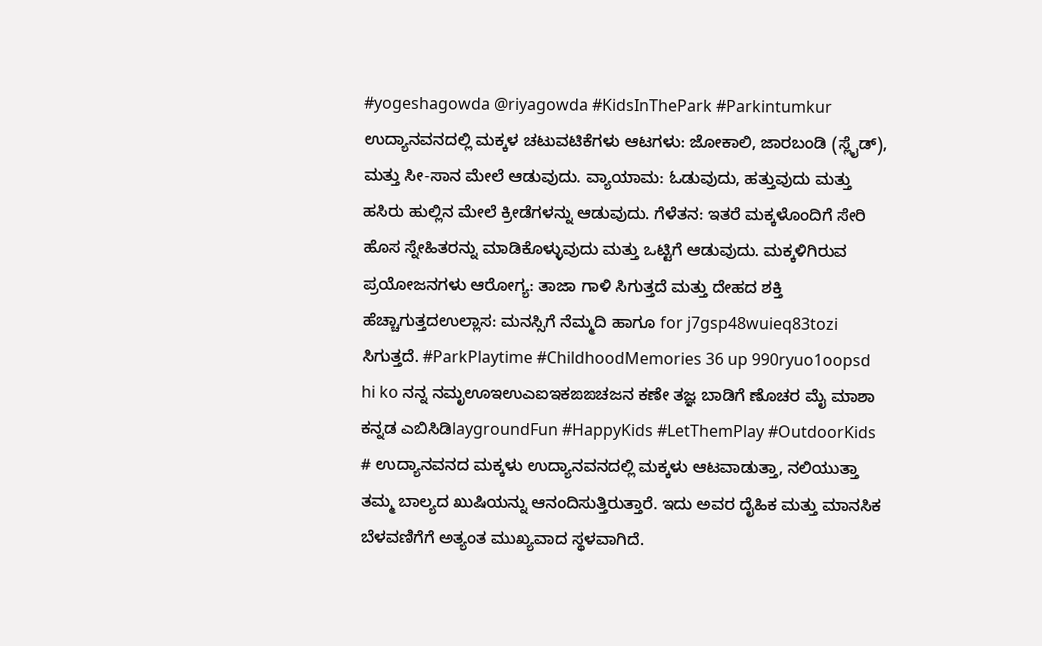#yogeshagowda @riyagowda #KidsInThePark #Parkintumkur ಉದ್ಯಾನವನದಲ್ಲಿ ಮಕ್ಕಳ ಚಟುವಟಿಕೆಗಳು ಆಟಗಳು: ಜೋಕಾಲಿ, ಜಾರಬಂಡಿ (ಸ್ಲೈಡ್), ಮತ್ತು ಸೀ-ಸಾನ ಮೇಲೆ ಆಡುವುದು. ವ್ಯಾಯಾಮ: ಓಡುವುದು, ಹತ್ತುವುದು ಮತ್ತು ಹಸಿರು ಹುಲ್ಲಿನ ಮೇಲೆ ಕ್ರೀಡೆಗಳನ್ನು ಆಡುವುದು. ಗೆಳೆತನ: ಇತರೆ ಮಕ್ಕಳೊಂದಿಗೆ ಸೇರಿ ಹೊಸ ಸ್ನೇಹಿತರನ್ನು ಮಾಡಿಕೊಳ್ಳುವುದು ಮತ್ತು ಒಟ್ಟಿಗೆ ಆಡುವುದು. ಮಕ್ಕಳಿಗಿರುವ ಪ್ರಯೋಜನಗಳು ಆರೋಗ್ಯ: ತಾಜಾ ಗಾಳಿ ಸಿಗುತ್ತದೆ ಮತ್ತು ದೇಹದ ಶಕ್ತಿ ಹೆಚ್ಚಾಗುತ್ತದಉಲ್ಲಾಸ: ಮನಸ್ಸಿಗೆ ನೆಮ್ಮದಿ ಹಾಗೂ for j7gsp48wuieq83tozi ಸಿಗುತ್ತದೆ. #ParkPlaytime #ChildhoodMemories 36 up 990ryuo1oopsd hi ko ನನ್ನ ನಮೃಊಇಉಎಐಇಕಙಙಚಜನ ಕಣೇ ತಜ್ಞ ಬಾಡಿಗೆ ಣೊಚರ ಮೈ ಮಾಶಾ ಕನ್ನಡ ಎಬಿಸಿಡಿlaygroundFun #HappyKids #LetThemPlay #OutdoorKids # ಉದ್ಯಾನವನದ ಮಕ್ಕಳು ಉದ್ಯಾನವನದಲ್ಲಿ ಮಕ್ಕಳು ಆಟವಾಡುತ್ತಾ, ನಲಿಯುತ್ತಾ ತಮ್ಮ ಬಾಲ್ಯದ ಖುಷಿಯನ್ನು ಆನಂದಿಸುತ್ತಿರುತ್ತಾರೆ. ಇದು ಅವರ ದೈಹಿಕ ಮತ್ತು ಮಾನಸಿಕ ಬೆಳವಣಿಗೆಗೆ ಅತ್ಯಂತ ಮುಖ್ಯವಾದ ಸ್ಥಳವಾಗಿದೆ.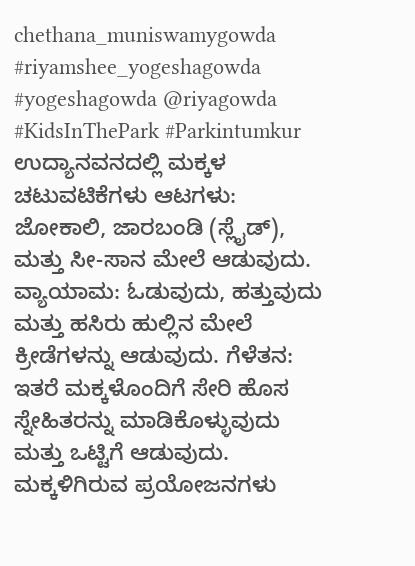chethana_muniswamygowda #riyamshee_yogeshagowda #yogeshagowda @riyagowda #KidsInThePark #Parkintumkur ಉದ್ಯಾನವನದಲ್ಲಿ ಮಕ್ಕಳ ಚಟುವಟಿಕೆಗಳು ಆಟಗಳು: ಜೋಕಾಲಿ, ಜಾರಬಂಡಿ (ಸ್ಲೈಡ್), ಮತ್ತು ಸೀ-ಸಾನ ಮೇಲೆ ಆಡುವುದು. ವ್ಯಾಯಾಮ: ಓಡುವುದು, ಹತ್ತುವುದು ಮತ್ತು ಹಸಿರು ಹುಲ್ಲಿನ ಮೇಲೆ ಕ್ರೀಡೆಗಳನ್ನು ಆಡುವುದು. ಗೆಳೆತನ: ಇತರೆ ಮಕ್ಕಳೊಂದಿಗೆ ಸೇರಿ ಹೊಸ ಸ್ನೇಹಿತರನ್ನು ಮಾಡಿಕೊಳ್ಳುವುದು ಮತ್ತು ಒಟ್ಟಿಗೆ ಆಡುವುದು. ಮಕ್ಕಳಿಗಿರುವ ಪ್ರಯೋಜನಗಳು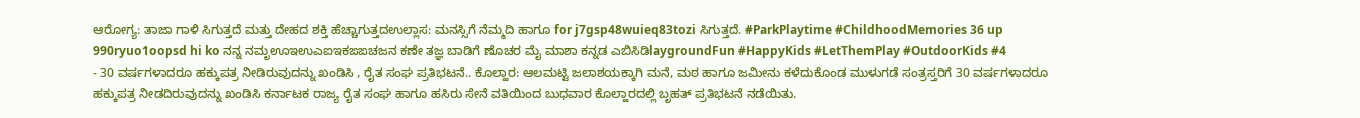ಆರೋಗ್ಯ: ತಾಜಾ ಗಾಳಿ ಸಿಗುತ್ತದೆ ಮತ್ತು ದೇಹದ ಶಕ್ತಿ ಹೆಚ್ಚಾಗುತ್ತದಉಲ್ಲಾಸ: ಮನಸ್ಸಿಗೆ ನೆಮ್ಮದಿ ಹಾಗೂ for j7gsp48wuieq83tozi ಸಿಗುತ್ತದೆ. #ParkPlaytime #ChildhoodMemories 36 up 990ryuo1oopsd hi ko ನನ್ನ ನಮೃಊಇಉಎಐಇಕಙಙಚಜನ ಕಣೇ ತಜ್ಞ ಬಾಡಿಗೆ ಣೊಚರ ಮೈ ಮಾಶಾ ಕನ್ನಡ ಎಬಿಸಿಡಿlaygroundFun #HappyKids #LetThemPlay #OutdoorKids #4
- 30 ವರ್ಷಗಳಾದರೂ ಹಕ್ಕುಪತ್ರ ನೀಡಿರುವುದನ್ನು ಖಂಡಿಸಿ , ರೈತ ಸಂಘ ಪ್ರತಿಭಟನೆ.. ಕೊಲ್ಹಾರ: ಆಲಮಟ್ಟಿ ಜಲಾಶಯಕ್ಕಾಗಿ ಮನೆ, ಮಠ ಹಾಗೂ ಜಮೀನು ಕಳೆದುಕೊಂಡ ಮುಳುಗಡೆ ಸಂತ್ರಸ್ತರಿಗೆ 30 ವರ್ಷಗಳಾದರೂ ಹಕ್ಕುಪತ್ರ ನೀಡದಿರುವುದನ್ನು ಖಂಡಿಸಿ ಕರ್ನಾಟಕ ರಾಜ್ಯ ರೈತ ಸಂಘ ಹಾಗೂ ಹಸಿರು ಸೇನೆ ವತಿಯಿಂದ ಬುಧವಾರ ಕೊಲ್ಹಾರದಲ್ಲಿ ಬೃಹತ್ ಪ್ರತಿಭಟನೆ ನಡೆಯಿತು.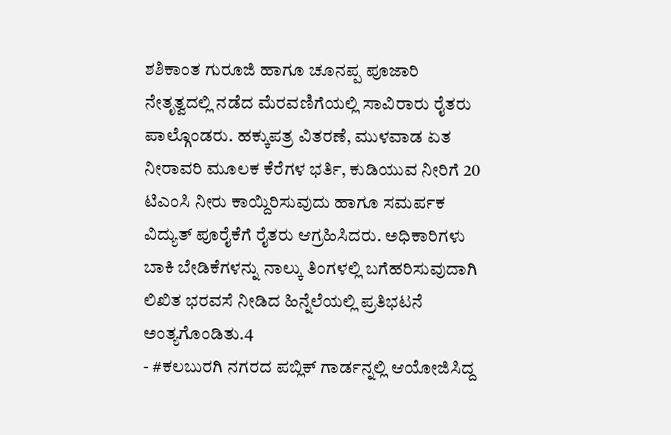ಶಶಿಕಾಂತ ಗುರೂಜಿ ಹಾಗೂ ಚೂನಪ್ಪ ಪೂಜಾರಿ ನೇತೃತ್ವದಲ್ಲಿ ನಡೆದ ಮೆರವಣಿಗೆಯಲ್ಲಿ ಸಾವಿರಾರು ರೈತರು ಪಾಲ್ಗೊಂಡರು. ಹಕ್ಕುಪತ್ರ ವಿತರಣೆ, ಮುಳವಾಡ ಏತ ನೀರಾವರಿ ಮೂಲಕ ಕೆರೆಗಳ ಭರ್ತಿ, ಕುಡಿಯುವ ನೀರಿಗೆ 20 ಟಿಎಂಸಿ ನೀರು ಕಾಯ್ದಿರಿಸುವುದು ಹಾಗೂ ಸಮರ್ಪಕ ವಿದ್ಯುತ್ ಪೂರೈಕೆಗೆ ರೈತರು ಆಗ್ರಹಿಸಿದರು. ಅಧಿಕಾರಿಗಳು ಬಾಕಿ ಬೇಡಿಕೆಗಳನ್ನು ನಾಲ್ಕು ತಿಂಗಳಲ್ಲಿ ಬಗೆಹರಿಸುವುದಾಗಿ ಲಿಖಿತ ಭರವಸೆ ನೀಡಿದ ಹಿನ್ನೆಲೆಯಲ್ಲಿ ಪ್ರತಿಭಟನೆ ಅಂತ್ಯಗೊಂಡಿತು.4
- #ಕಲಬುರಗಿ ನಗರದ ಪಬ್ಲಿಕ್ ಗಾರ್ಡನ್ನಲ್ಲಿ ಆಯೋಜಿಸಿದ್ದ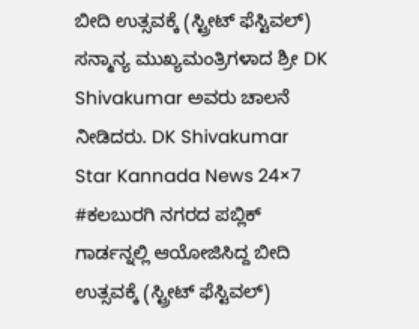ಬೀದಿ ಉತ್ಸವಕ್ಕೆ (ಸ್ಟ್ರೀಟ್ ಫೆಸ್ಟಿವಲ್) ಸನ್ಮಾನ್ಯ ಮುಖ್ಯಮಂತ್ರಿಗಳಾದ ಶ್ರೀ DK Shivakumar ಅವರು ಚಾಲನೆ ನೀಡಿದರು. DK Shivakumar Star Kannada News 24×7 #ಕಲಬುರಗಿ ನಗರದ ಪಬ್ಲಿಕ್ ಗಾರ್ಡನ್ನಲ್ಲಿ ಆಯೋಜಿಸಿದ್ದ ಬೀದಿ ಉತ್ಸವಕ್ಕೆ (ಸ್ಟ್ರೀಟ್ ಫೆಸ್ಟಿವಲ್)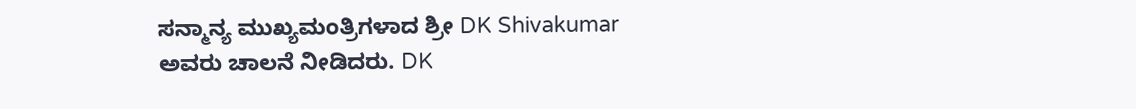ಸನ್ಮಾನ್ಯ ಮುಖ್ಯಮಂತ್ರಿಗಳಾದ ಶ್ರೀ DK Shivakumar ಅವರು ಚಾಲನೆ ನೀಡಿದರು. DK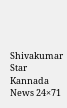Shivakumar Star Kannada News 24×71